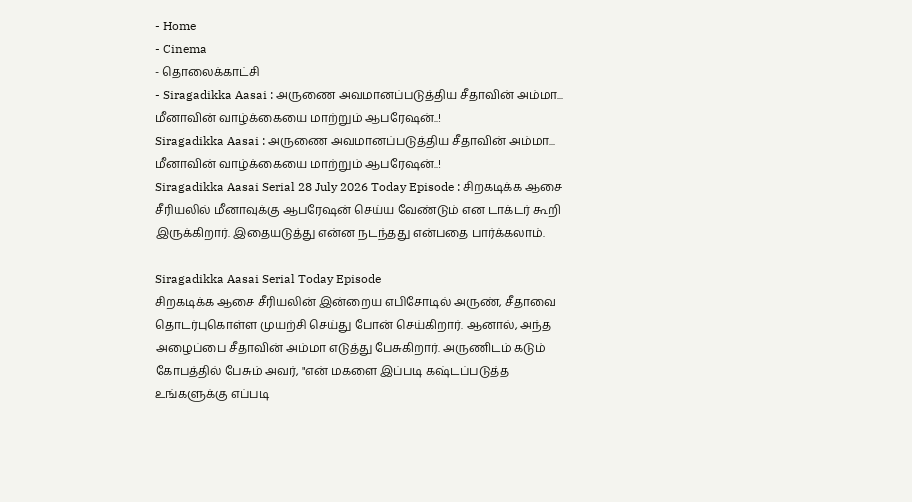- Home
- Cinema
- தொலைக்காட்சி
- Siragadikka Aasai : அருணை அவமானப்படுத்திய சீதாவின் அம்மா... மீனாவின் வாழ்க்கையை மாற்றும் ஆபரேஷன்..!
Siragadikka Aasai : அருணை அவமானப்படுத்திய சீதாவின் அம்மா... மீனாவின் வாழ்க்கையை மாற்றும் ஆபரேஷன்..!
Siragadikka Aasai Serial 28 July 2026 Today Episode : சிறகடிக்க ஆசை சீரியலில் மீனாவுக்கு ஆபரேஷன் செய்ய வேண்டும் என டாக்டர் கூறி இருக்கிறார். இதையடுத்து என்ன நடந்தது என்பதை பார்க்கலாம்.

Siragadikka Aasai Serial Today Episode
சிறகடிக்க ஆசை சீரியலின் இன்றைய எபிசோடில் அருண், சீதாவை தொடர்புகொள்ள முயற்சி செய்து போன் செய்கிறார். ஆனால், அந்த அழைப்பை சீதாவின் அம்மா எடுத்து பேசுகிறார். அருணிடம் கடும் கோபத்தில் பேசும் அவர், "என் மகளை இப்படி கஷ்டப்படுத்த உங்களுக்கு எப்படி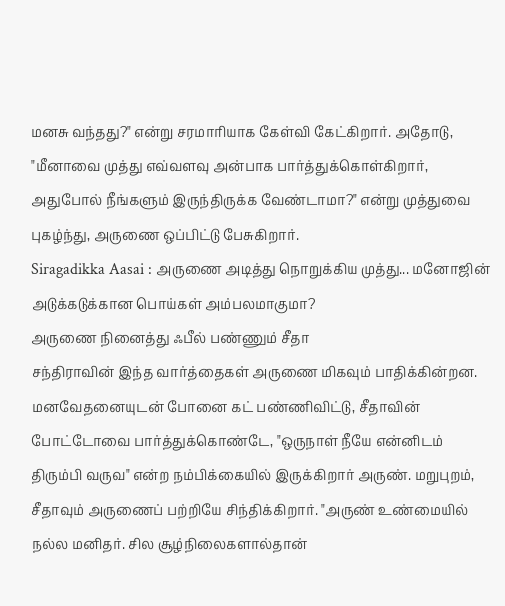மனசு வந்தது?" என்று சரமாரியாக கேள்வி கேட்கிறார். அதோடு, "மீனாவை முத்து எவ்வளவு அன்பாக பார்த்துக்கொள்கிறார், அதுபோல் நீங்களும் இருந்திருக்க வேண்டாமா?" என்று முத்துவை புகழ்ந்து, அருணை ஒப்பிட்டு பேசுகிறார்.
Siragadikka Aasai : அருணை அடித்து நொறுக்கிய முத்து... மனோஜின் அடுக்கடுக்கான பொய்கள் அம்பலமாகுமா?
அருணை நினைத்து ஃபீல் பண்ணும் சீதா
சந்திராவின் இந்த வார்த்தைகள் அருணை மிகவும் பாதிக்கின்றன. மனவேதனையுடன் போனை கட் பண்ணிவிட்டு, சீதாவின் போட்டோவை பார்த்துக்கொண்டே, "ஒருநாள் நீயே என்னிடம் திரும்பி வருவ" என்ற நம்பிக்கையில் இருக்கிறார் அருண். மறுபுறம், சீதாவும் அருணைப் பற்றியே சிந்திக்கிறார். "அருண் உண்மையில் நல்ல மனிதர். சில சூழ்நிலைகளால்தான்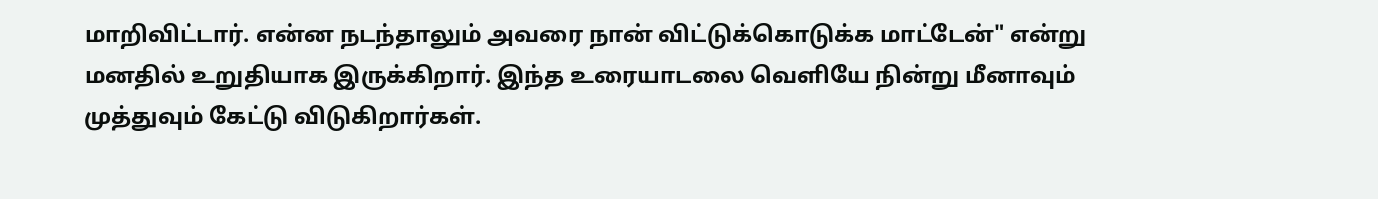மாறிவிட்டார். என்ன நடந்தாலும் அவரை நான் விட்டுக்கொடுக்க மாட்டேன்" என்று மனதில் உறுதியாக இருக்கிறார். இந்த உரையாடலை வெளியே நின்று மீனாவும் முத்துவும் கேட்டு விடுகிறார்கள்.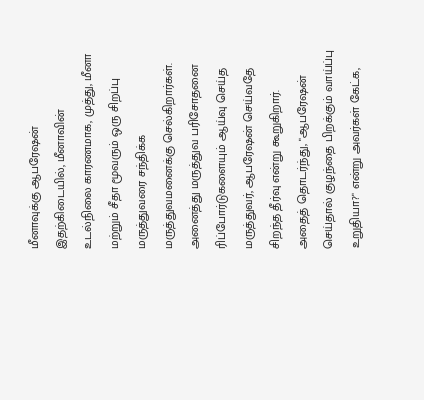மீனாவுக்கு ஆபரேஷன்
இதற்கிடையில், மீனாவின் உடல்நிலை காரணமாக, முத்து, மீனா மற்றும் சீதா மூவரும் ஒரு சிறப்பு மருத்துவரை சந்திக்க மருத்துவமனைக்கு செல்கிறார்கள். அனைத்து மருத்துவ பரிசோதனை ரிப்போர்டுகளையும் ஆய்வு செய்த மருத்துவர், ஆபரேஷன் செய்வதே சிறந்த தீர்வு என்று கூறுகிறார். அதைத் தொடர்ந்து, "ஆபரேஷன் செய்தால் குழந்தை பிறக்கும் வாய்ப்பு உறுதியா?" என்று அவர்கள் கேட்க,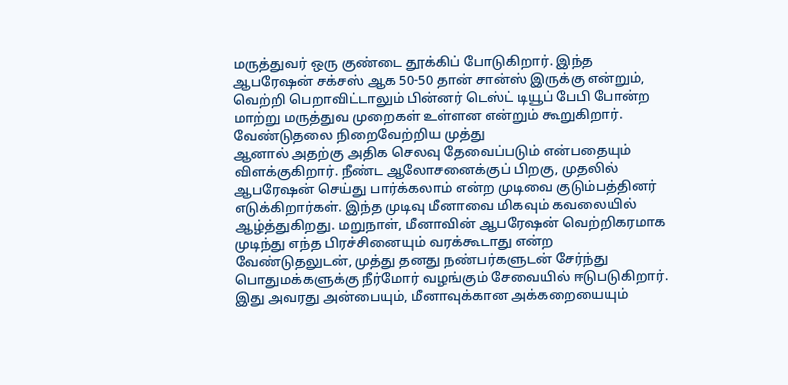மருத்துவர் ஒரு குண்டை தூக்கிப் போடுகிறார். இந்த ஆபரேஷன் சக்சஸ் ஆக 50-50 தான் சான்ஸ் இருக்கு என்றும், வெற்றி பெறாவிட்டாலும் பின்னர் டெஸ்ட் டியூப் பேபி போன்ற மாற்று மருத்துவ முறைகள் உள்ளன என்றும் கூறுகிறார்.
வேண்டுதலை நிறைவேற்றிய முத்து
ஆனால் அதற்கு அதிக செலவு தேவைப்படும் என்பதையும் விளக்குகிறார். நீண்ட ஆலோசனைக்குப் பிறகு, முதலில் ஆபரேஷன் செய்து பார்க்கலாம் என்ற முடிவை குடும்பத்தினர் எடுக்கிறார்கள். இந்த முடிவு மீனாவை மிகவும் கவலையில் ஆழ்த்துகிறது. மறுநாள், மீனாவின் ஆபரேஷன் வெற்றிகரமாக முடிந்து எந்த பிரச்சினையும் வரக்கூடாது என்ற வேண்டுதலுடன், முத்து தனது நண்பர்களுடன் சேர்ந்து பொதுமக்களுக்கு நீர்மோர் வழங்கும் சேவையில் ஈடுபடுகிறார். இது அவரது அன்பையும், மீனாவுக்கான அக்கறையையும்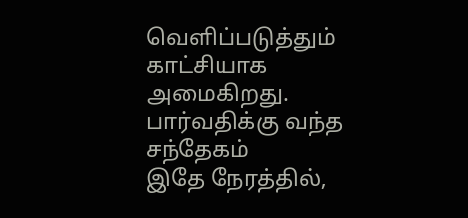வெளிப்படுத்தும் காட்சியாக அமைகிறது.
பார்வதிக்கு வந்த சந்தேகம்
இதே நேரத்தில்,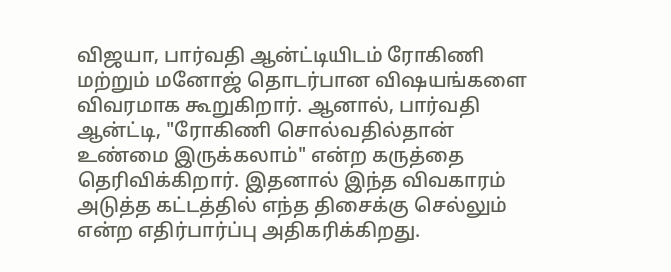விஜயா, பார்வதி ஆன்ட்டியிடம் ரோகிணி மற்றும் மனோஜ் தொடர்பான விஷயங்களை விவரமாக கூறுகிறார். ஆனால், பார்வதி ஆன்ட்டி, "ரோகிணி சொல்வதில்தான் உண்மை இருக்கலாம்" என்ற கருத்தை தெரிவிக்கிறார். இதனால் இந்த விவகாரம் அடுத்த கட்டத்தில் எந்த திசைக்கு செல்லும் என்ற எதிர்பார்ப்பு அதிகரிக்கிறது.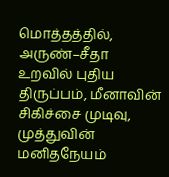மொத்தத்தில், அருண்–சீதா உறவில் புதிய திருப்பம், மீனாவின் சிகிச்சை முடிவு, முத்துவின் மனிதநேயம்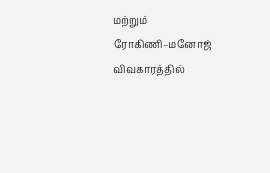மற்றும் ரோகிணி–மனோஜ் விவகாரத்தில்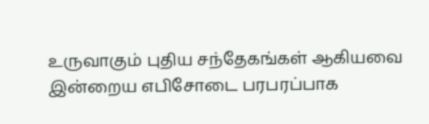உருவாகும் புதிய சந்தேகங்கள் ஆகியவை இன்றைய எபிசோடை பரபரப்பாக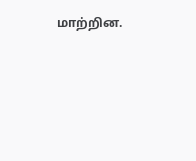மாற்றின.